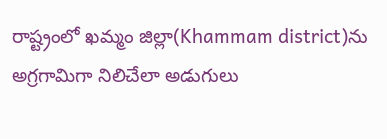రాష్ట్రంలో ఖమ్మం జిల్లా(Khammam district)ను అగ్రగామిగా నిలిచేలా అడుగులు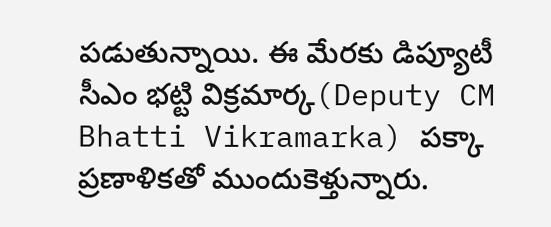పడుతున్నాయి. ఈ మేరకు డిప్యూటీ సీఎం భట్టి విక్రమార్క(Deputy CM Bhatti Vikramarka) పక్కా ప్రణాళికతో ముందుకెళ్తున్నారు.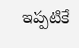ఇప్పటికే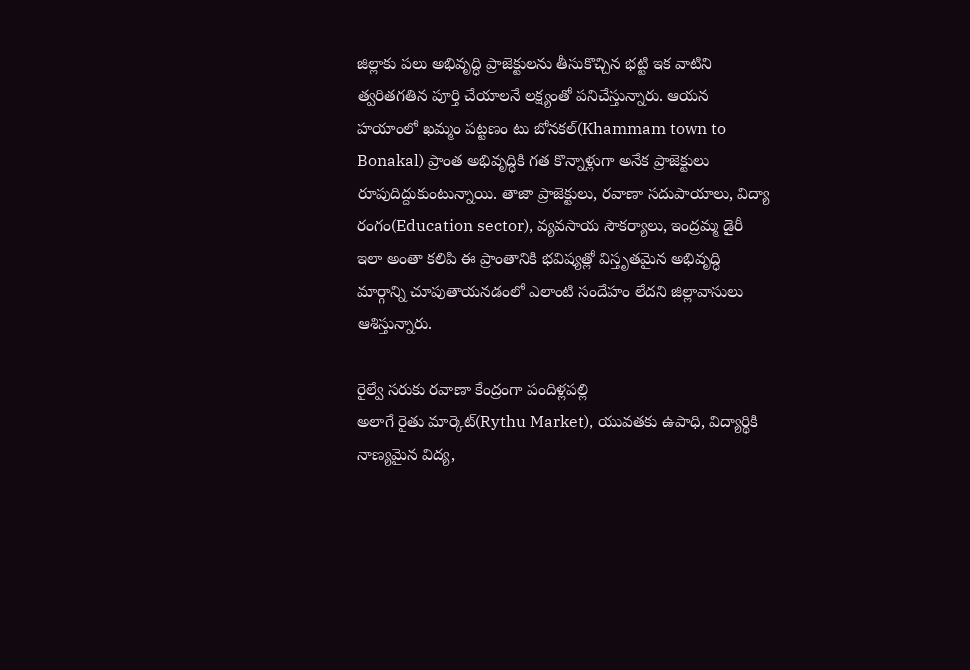జిల్లాకు పలు అభివృద్ధి ప్రాజెక్టులను తీసుకొచ్చిన భట్టి ఇక వాటిని త్వరితగతిన పూర్తి చేయాలనే లక్ష్యంతో పనిచేస్తున్నారు. ఆయన హయాంలో ఖమ్మం పట్టణం టు బోనకల్(Khammam town to Bonakal) ప్రాంత అభివృద్ధికి గత కొన్నాళ్లుగా అనేక ప్రాజెక్టులు రూపుదిద్దుకుంటున్నాయి. తాజా ప్రాజెక్టులు, రవాణా సదుపాయాలు, విద్యా రంగం(Education sector), వ్యవసాయ సౌకర్యాలు, ఇంద్రమ్మ డైరీ ఇలా అంతా కలిపి ఈ ప్రాంతానికి భవిష్యత్లో విస్తృతమైన అభివృద్ధి మార్గాన్ని చూపుతాయనడంలో ఎలాంటి సందేహం లేదని జిల్లావాసులు ఆశిస్తున్నారు.

రైల్వే సరుకు రవాణా కేంద్రంగా పందిళ్లపల్లి
అలాగే రైతు మార్కెట్(Rythu Market), యువతకు ఉపాధి, విద్యార్థికి నాణ్యమైన విద్య,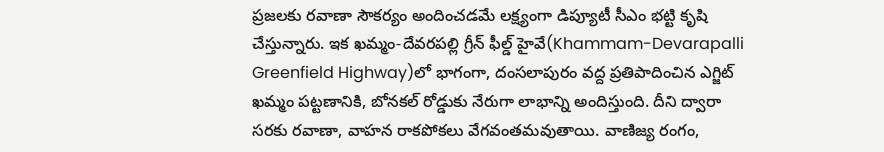ప్రజలకు రవాణా సౌకర్యం అందించడమే లక్ష్యంగా డిప్యూటీ సీఎం భట్టి కృషి చేస్తున్నారు. ఇక ఖమ్మం-దేవరపల్లి గ్రీన్ ఫీల్డ్ హైవే(Khammam-Devarapalli Greenfield Highway)లో భాగంగా, దంసలాపురం వద్ద ప్రతిపాదించిన ఎగ్జిట్ ఖమ్మం పట్టణానికి, బోనకల్ రోడ్డుకు నేరుగా లాభాన్ని అందిస్తుంది. దీని ద్వారా సరకు రవాణా, వాహన రాకపోకలు వేగవంతమవుతాయి. వాణిజ్య రంగం,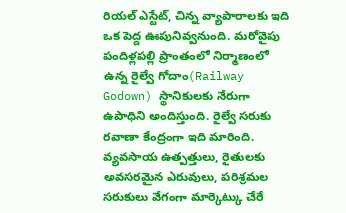రియల్ ఎస్టేట్, చిన్న వ్యాపారాలకు ఇది ఒక పెద్ద ఊపునివ్వనుంది. మరోవైపు పందిళ్లపల్లి ప్రాంతంలో నిర్మాణంలో ఉన్న రైల్వే గోదాం(Railway Godown) స్థానికులకు నేరుగా ఉపాధిని అందిస్తుంది. రైల్వే సరుకు రవాణా కేంద్రంగా ఇది మారింది. వ్యవసాయ ఉత్పత్తులు, రైతులకు అవసరమైన ఎరువులు, పరిశ్రమల సరుకులు వేగంగా మార్కెట్కు చేరే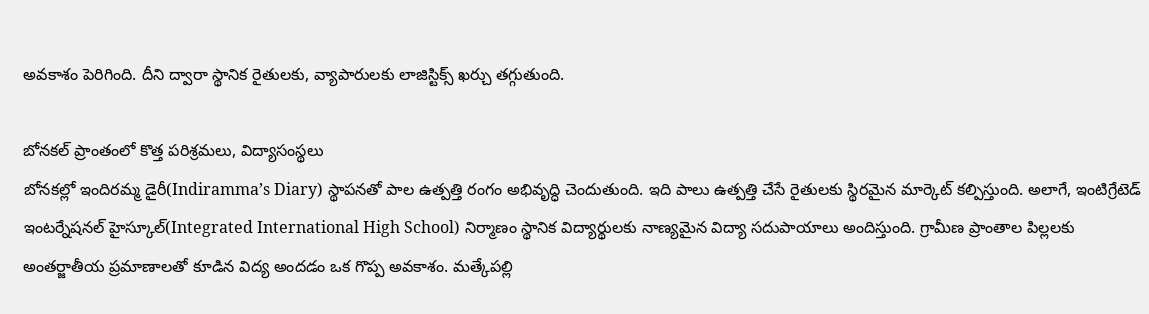అవకాశం పెరిగింది. దీని ద్వారా స్థానిక రైతులకు, వ్యాపారులకు లాజిస్టిక్స్ ఖర్చు తగ్గుతుంది.

బోనకల్ ప్రాంతంలో కొత్త పరిశ్రమలు, విద్యాసంస్థలు
బోనకల్లో ఇందిరమ్మ డైరీ(Indiramma’s Diary) స్థాపనతో పాల ఉత్పత్తి రంగం అభివృద్ధి చెందుతుంది. ఇది పాలు ఉత్పత్తి చేసే రైతులకు స్థిరమైన మార్కెట్ కల్పిస్తుంది. అలాగే, ఇంటిగ్రేటెడ్ ఇంటర్నేషనల్ హైస్కూల్(Integrated International High School) నిర్మాణం స్థానిక విద్యార్థులకు నాణ్యమైన విద్యా సదుపాయాలు అందిస్తుంది. గ్రామీణ ప్రాంతాల పిల్లలకు అంతర్జాతీయ ప్రమాణాలతో కూడిన విద్య అందడం ఒక గొప్ప అవకాశం. మత్కేపల్లి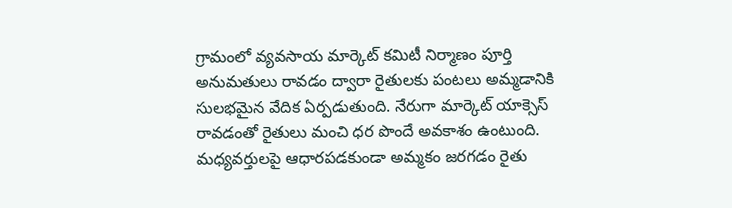గ్రామంలో వ్యవసాయ మార్కెట్ కమిటీ నిర్మాణం పూర్తి అనుమతులు రావడం ద్వారా రైతులకు పంటలు అమ్మడానికి సులభమైన వేదిక ఏర్పడుతుంది. నేరుగా మార్కెట్ యాక్సెస్ రావడంతో రైతులు మంచి ధర పొందే అవకాశం ఉంటుంది. మధ్యవర్తులపై ఆధారపడకుండా అమ్మకం జరగడం రైతు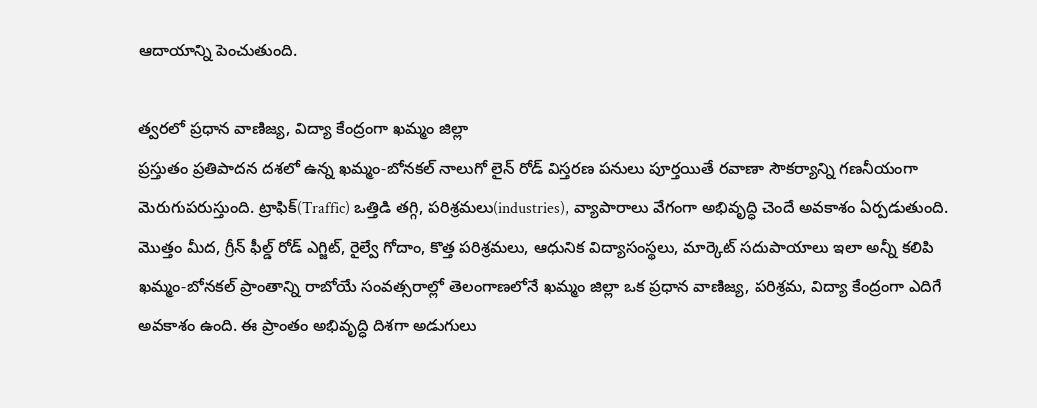ఆదాయాన్ని పెంచుతుంది.

త్వరలో ప్రధాన వాణిజ్య, విద్యా కేంద్రంగా ఖమ్మం జిల్లా
ప్రస్తుతం ప్రతిపాదన దశలో ఉన్న ఖమ్మం-బోనకల్ నాలుగో లైన్ రోడ్ విస్తరణ పనులు పూర్తయితే రవాణా సౌకర్యాన్ని గణనీయంగా మెరుగుపరుస్తుంది. ట్రాఫిక్(Traffic) ఒత్తిడి తగ్గి, పరిశ్రమలు(industries), వ్యాపారాలు వేగంగా అభివృద్ధి చెందే అవకాశం ఏర్పడుతుంది. మొత్తం మీద, గ్రీన్ ఫీల్డ్ రోడ్ ఎగ్జిట్, రైల్వే గోదాం, కొత్త పరిశ్రమలు, ఆధునిక విద్యాసంస్థలు, మార్కెట్ సదుపాయాలు ఇలా అన్నీ కలిపి ఖమ్మం-బోనకల్ ప్రాంతాన్ని రాబోయే సంవత్సరాల్లో తెలంగాణలోనే ఖమ్మం జిల్లా ఒక ప్రధాన వాణిజ్య, పరిశ్రమ, విద్యా కేంద్రంగా ఎదిగే అవకాశం ఉంది. ఈ ప్రాంతం అభివృద్ధి దిశగా అడుగులు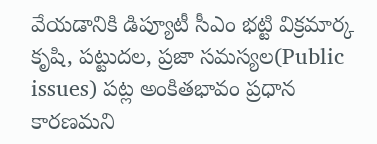వేయడానికి డిప్యూటీ సీఎం భట్టి విక్రమార్క కృషి, పట్టుదల, ప్రజా సమస్యల(Public issues) పట్ల అంకితభావం ప్రధాన కారణమని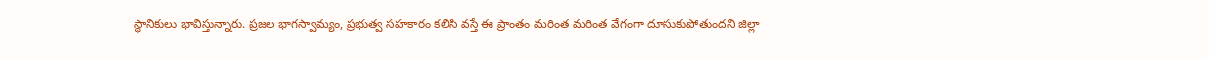స్థానికులు భావిస్తున్నారు. ప్రజల భాగస్వామ్యం, ప్రభుత్వ సహకారం కలిసి వస్తే ఈ ప్రాంతం మరింత మరింత వేగంగా దూసుకుపోతుందని జిల్లా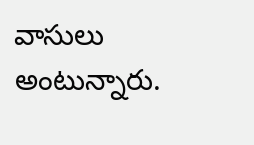వాసులు అంటున్నారు.